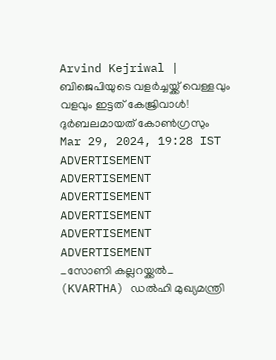Arvind Kejriwal | ബിജെപിയുടെ വളർച്ചയ്ക്ക് വെള്ളവും വളവും ഇട്ടത് കേജ്രിവാൾ! ദുർബലമായത് കോൺഗ്രസും
Mar 29, 2024, 19:28 IST
ADVERTISEMENT
ADVERTISEMENT
ADVERTISEMENT
ADVERTISEMENT
ADVERTISEMENT
ADVERTISEMENT
_സോണി കല്ലറയ്ക്കൽ_
(KVARTHA) ഡൽഹി മുഖ്യമന്ത്രി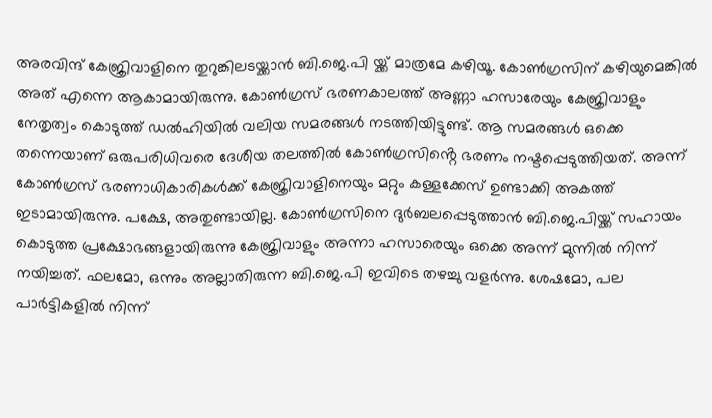അരവിന്ദ് കേജ്രിവാളിനെ തുറുങ്കിലടയ്ക്കാൻ ബി.ജെ.പി യ്ക്ക് മാത്രമേ കഴിയൂ. കോൺഗ്രസിന് കഴിയുമെങ്കിൽ അത് എന്നെ ആകാമായിരുന്നു. കോൺഗ്രസ് ഭരണകാലത്ത് അണ്ണാ ഹസാരേയും കേജ്രിവാളും നേതൃത്വം കൊടുത്ത് ഡൽഹിയിൽ വലിയ സമരങ്ങൾ നടത്തിയിട്ടുണ്ട്. ആ സമരങ്ങൾ ഒക്കെ തന്നെയാണ് ഒരുപരിധിവരെ ദേശീയ തലത്തിൽ കോൺഗ്രസിൻ്റെ ഭരണം നഷ്ടപ്പെടുത്തിയത്. അന്ന് കോൺഗ്രസ് ഭരണാധികാരികൾക്ക് കേജ്രിവാളിനെയും മറ്റും കള്ളക്കേസ് ഉണ്ടാക്കി അകത്ത് ഇടാമായിരുന്നു. പക്ഷേ, അതുണ്ടായില്ല. കോൺഗ്രസിനെ ദുർബലപ്പെടുത്താൻ ബി.ജെ.പിയ്ക്ക് സഹായം കൊടുത്ത പ്രക്ഷോഭങ്ങളായിരുന്നു കേജ്രിവാളും അന്നാ ഹസാരെയും ഒക്കെ അന്ന് മുന്നിൽ നിന്ന് നയിച്ചത്. ഫലമോ, ഒന്നും അല്ലാതിരുന്ന ബി.ജെ.പി ഇവിടെ തഴച്ചു വളർന്നു. ശേഷമോ, പല പാർട്ടികളിൽ നിന്ന്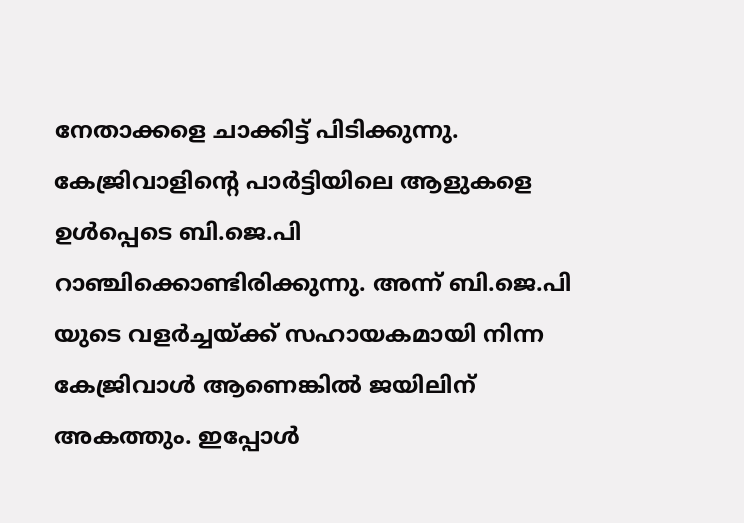നേതാക്കളെ ചാക്കിട്ട് പിടിക്കുന്നു.
കേജ്രിവാളിൻ്റെ പാർട്ടിയിലെ ആളുകളെ ഉൾപ്പെടെ ബി.ജെ.പി റാഞ്ചിക്കൊണ്ടിരിക്കുന്നു. അന്ന് ബി.ജെ.പി യുടെ വളർച്ചയ്ക്ക് സഹായകമായി നിന്ന കേജ്രിവാൾ ആണെങ്കിൽ ജയിലിന് അകത്തും. ഇപ്പോൾ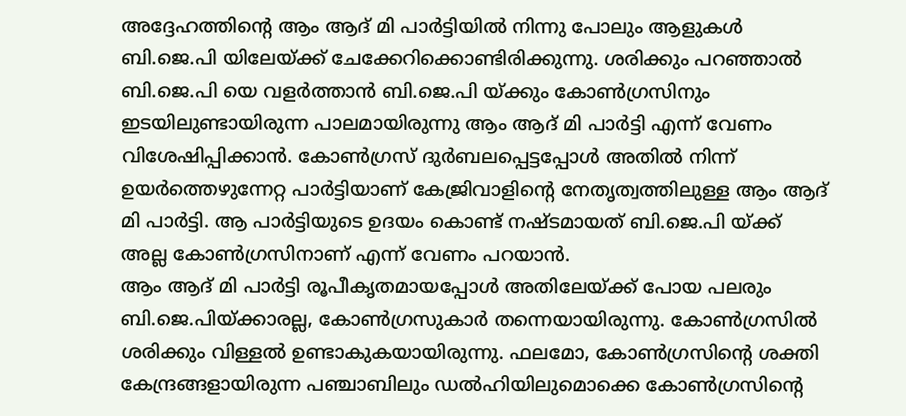അദ്ദേഹത്തിൻ്റെ ആം ആദ് മി പാർട്ടിയിൽ നിന്നു പോലും ആളുകൾ ബി.ജെ.പി യിലേയ്ക്ക് ചേക്കേറിക്കൊണ്ടിരിക്കുന്നു. ശരിക്കും പറഞ്ഞാൽ ബി.ജെ.പി യെ വളർത്താൻ ബി.ജെ.പി യ്ക്കും കോൺഗ്രസിനും ഇടയിലുണ്ടായിരുന്ന പാലമായിരുന്നു ആം ആദ് മി പാർട്ടി എന്ന് വേണം വിശേഷിപ്പിക്കാൻ. കോൺഗ്രസ് ദുർബലപ്പെട്ടപ്പോൾ അതിൽ നിന്ന് ഉയർത്തെഴുന്നേറ്റ പാർട്ടിയാണ് കേജ്രിവാളിൻ്റെ നേതൃത്വത്തിലുള്ള ആം ആദ് മി പാർട്ടി. ആ പാർട്ടിയുടെ ഉദയം കൊണ്ട് നഷ്ടമായത് ബി.ജെ.പി യ്ക്ക് അല്ല കോൺഗ്രസിനാണ് എന്ന് വേണം പറയാൻ.
ആം ആദ് മി പാർട്ടി രൂപീകൃതമായപ്പോൾ അതിലേയ്ക്ക് പോയ പലരും ബി.ജെ.പിയ്ക്കാരല്ല, കോൺഗ്രസുകാർ തന്നെയായിരുന്നു. കോൺഗ്രസിൽ ശരിക്കും വിള്ളൽ ഉണ്ടാകുകയായിരുന്നു. ഫലമോ, കോൺഗ്രസിൻ്റെ ശക്തി കേന്ദ്രങ്ങളായിരുന്ന പഞ്ചാബിലും ഡൽഹിയിലുമൊക്കെ കോൺഗ്രസിൻ്റെ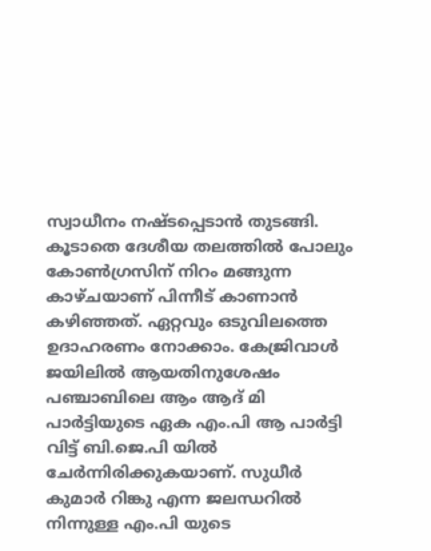സ്വാധീനം നഷ്ടപ്പെടാൻ തുടങ്ങി. കൂടാതെ ദേശീയ തലത്തിൽ പോലും കോൺഗ്രസിന് നിറം മങ്ങുന്ന കാഴ്ചയാണ് പിന്നീട് കാണാൻ കഴിഞ്ഞത്. ഏറ്റവും ഒടുവിലത്തെ ഉദാഹരണം നോക്കാം. കേജ്രിവാൾ ജയിലിൽ ആയതിനുശേഷം പഞ്ചാബിലെ ആം ആദ് മി പാർട്ടിയുടെ ഏക എം.പി ആ പാർട്ടി വിട്ട് ബി.ജെ.പി യിൽ ചേർന്നിരിക്കുകയാണ്. സുധീർ കുമാർ റിങ്കു എന്ന ജലന്ധറിൽ നിന്നുള്ള എം.പി യുടെ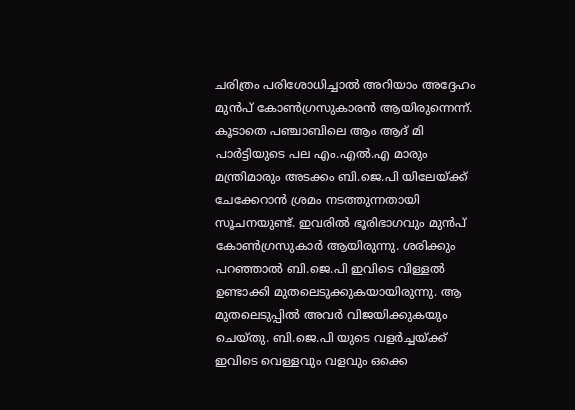ചരിത്രം പരിശോധിച്ചാൽ അറിയാം അദ്ദേഹം മുൻപ് കോൺഗ്രസുകാരൻ ആയിരുന്നെന്ന്.
കൂടാതെ പഞ്ചാബിലെ ആം ആദ് മി പാർട്ടിയുടെ പല എം.എൽ.എ മാരും മന്ത്രിമാരും അടക്കം ബി.ജെ.പി യിലേയ്ക്ക് ചേക്കേറാൻ ശ്രമം നടത്തുന്നതായി സൂചനയുണ്ട്. ഇവരിൽ ഭൂരിഭാഗവും മുൻപ് കോൺഗ്രസുകാർ ആയിരുന്നു. ശരിക്കും പറഞ്ഞാൽ ബി.ജെ.പി ഇവിടെ വിള്ളൽ ഉണ്ടാക്കി മുതലെടുക്കുകയായിരുന്നു. ആ മുതലെടുപ്പിൽ അവർ വിജയിക്കുകയും ചെയ്തു. ബി.ജെ.പി യുടെ വളർച്ചയ്ക്ക് ഇവിടെ വെള്ളവും വളവും ഒക്കെ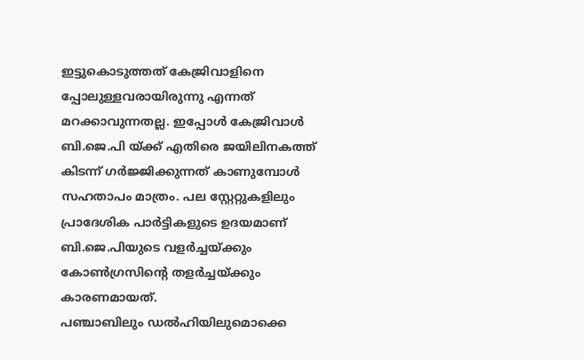ഇട്ടുകൊടുത്തത് കേജ്രിവാളിനെ പ്പോലുള്ളവരായിരുന്നു എന്നത് മറക്കാവുന്നതല്ല. ഇപ്പോൾ കേജ്രിവാൾ ബി.ജെ.പി യ്ക്ക് എതിരെ ജയിലിനകത്ത് കിടന്ന് ഗർജ്ജിക്കുന്നത് കാണുമ്പോൾ സഹതാപം മാത്രം. പല സ്റ്റേറ്റുകളിലും പ്രാദേശിക പാർട്ടികളുടെ ഉദയമാണ് ബി.ജെ.പിയുടെ വളർച്ചയ്ക്കും കോൺഗ്രസിൻ്റെ തളർച്ചയ്ക്കും കാരണമായത്.
പഞ്ചാബിലും ഡൽഹിയിലുമൊക്കെ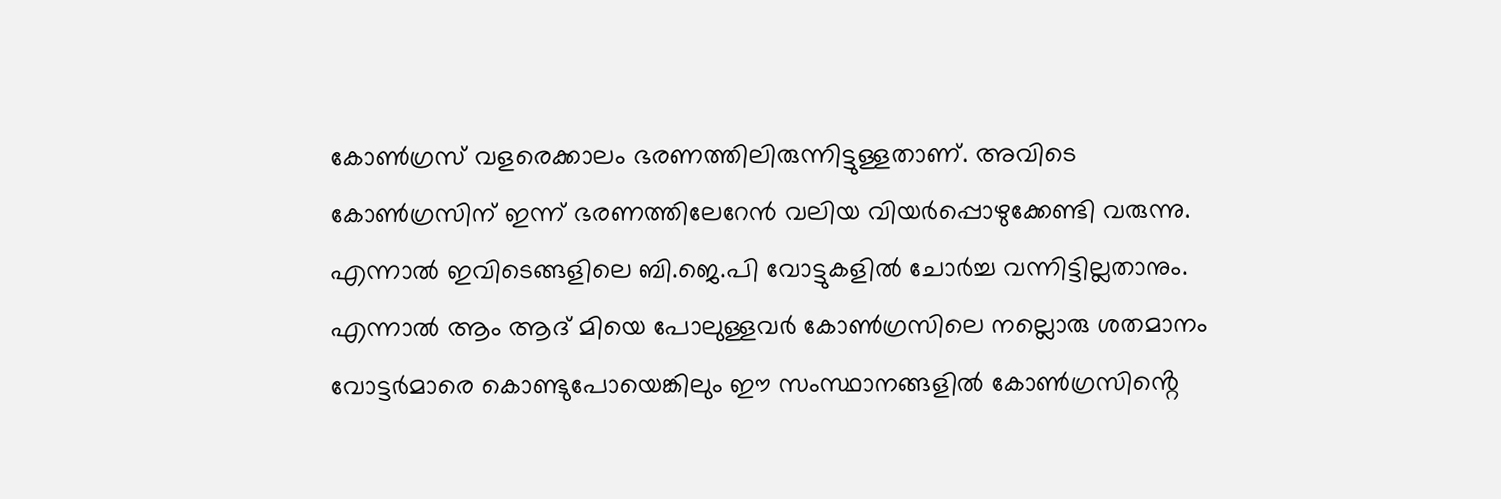കോൺഗ്രസ് വളരെക്കാലം ഭരണത്തിലിരുന്നിട്ടുള്ളതാണ്. അവിടെ കോൺഗ്രസിന് ഇന്ന് ഭരണത്തിലേറേൻ വലിയ വിയർപ്പൊഴുക്കേണ്ടി വരുന്നു. എന്നാൽ ഇവിടെങ്ങളിലെ ബി.ജെ.പി വോട്ടുകളിൽ ചോർച്ച വന്നിട്ടില്ലതാനും. എന്നാൽ ആം ആദ് മിയെ പോലുള്ളവർ കോൺഗ്രസിലെ നല്ലൊരു ശതമാനം വോട്ടർമാരെ കൊണ്ടുപോയെങ്കിലും ഈ സംസ്ഥാനങ്ങളിൽ കോൺഗ്രസിൻ്റെ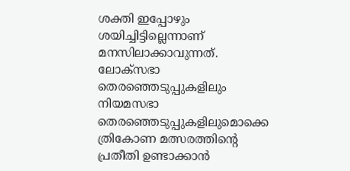ശക്തി ഇപ്പോഴും ശയിച്ചിട്ടില്ലെന്നാണ് മനസിലാക്കാവുന്നത്.
ലോക്സഭാ തെരഞ്ഞെടുപ്പുകളിലും നിയമസഭാ തെരഞ്ഞെടുപ്പുകളിലുമൊക്കെ ത്രികോണ മത്സരത്തിൻ്റെ പ്രതീതി ഉണ്ടാക്കാൻ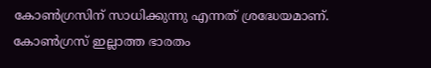കോൺഗ്രസിന് സാധിക്കുന്നു എന്നത് ശ്രദ്ധേയമാണ്. കോൺഗ്രസ് ഇല്ലാത്ത ഭാരതം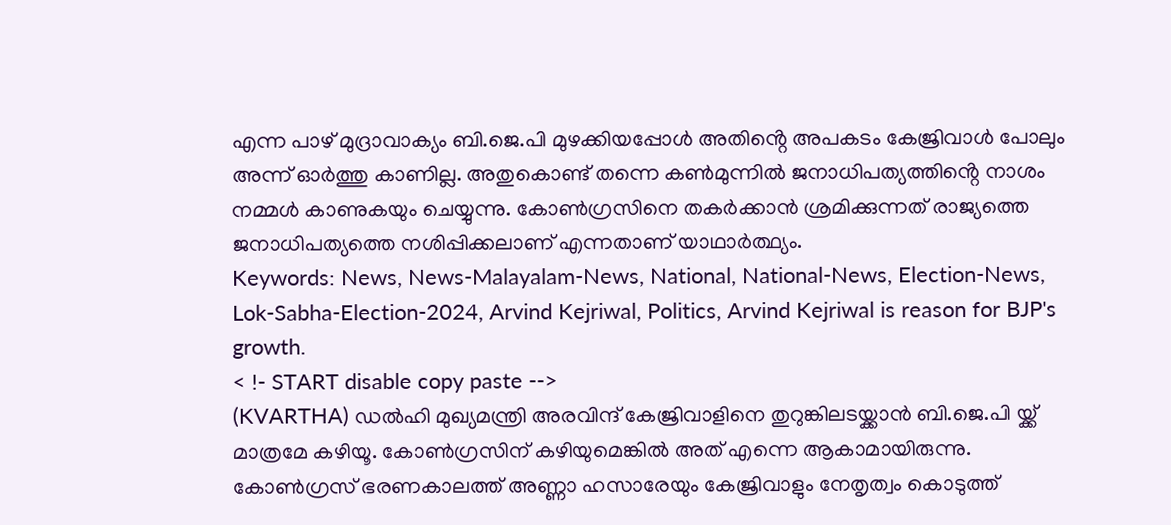എന്ന പാഴ് മുദ്രാവാക്യം ബി.ജെ.പി മുഴക്കിയപ്പോൾ അതിൻ്റെ അപകടം കേജ്രിവാൾ പോലും അന്ന് ഓർത്തു കാണില്ല. അതുകൊണ്ട് തന്നെ കൺമുന്നിൽ ജനാധിപത്യത്തിൻ്റെ നാശം നമ്മൾ കാണുകയും ചെയ്യുന്നു. കോൺഗ്രസിനെ തകർക്കാൻ ശ്രമിക്കുന്നത് രാജ്യത്തെ ജനാധിപത്യത്തെ നശിപ്പിക്കലാണ് എന്നതാണ് യാഥാർത്ഥ്യം.
Keywords: News, News-Malayalam-News, National, National-News, Election-News, Lok-Sabha-Election-2024, Arvind Kejriwal, Politics, Arvind Kejriwal is reason for BJP's growth.
< !- START disable copy paste -->
(KVARTHA) ഡൽഹി മുഖ്യമന്ത്രി അരവിന്ദ് കേജ്രിവാളിനെ തുറുങ്കിലടയ്ക്കാൻ ബി.ജെ.പി യ്ക്ക് മാത്രമേ കഴിയൂ. കോൺഗ്രസിന് കഴിയുമെങ്കിൽ അത് എന്നെ ആകാമായിരുന്നു. കോൺഗ്രസ് ഭരണകാലത്ത് അണ്ണാ ഹസാരേയും കേജ്രിവാളും നേതൃത്വം കൊടുത്ത്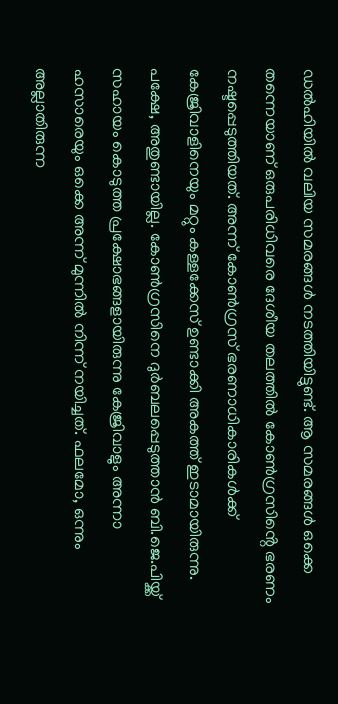ഡൽഹിയിൽ വലിയ സമരങ്ങൾ നടത്തിയിട്ടുണ്ട്. ആ സമരങ്ങൾ ഒക്കെ തന്നെയാണ് ഒരുപരിധിവരെ ദേശീയ തലത്തിൽ കോൺഗ്രസിൻ്റെ ഭരണം നഷ്ടപ്പെടുത്തിയത്. അന്ന് കോൺഗ്രസ് ഭരണാധികാരികൾക്ക് കേജ്രിവാളിനെയും മറ്റും കള്ളക്കേസ് ഉണ്ടാക്കി അകത്ത് ഇടാമായിരുന്നു. പക്ഷേ, അതുണ്ടായില്ല. കോൺഗ്രസിനെ ദുർബലപ്പെടുത്താൻ ബി.ജെ.പിയ്ക്ക് സഹായം കൊടുത്ത പ്രക്ഷോഭങ്ങളായിരുന്നു കേജ്രിവാളും അന്നാ ഹസാരെയും ഒക്കെ അന്ന് മുന്നിൽ നിന്ന് നയിച്ചത്. ഫലമോ, ഒന്നും അല്ലാതിരുന്ന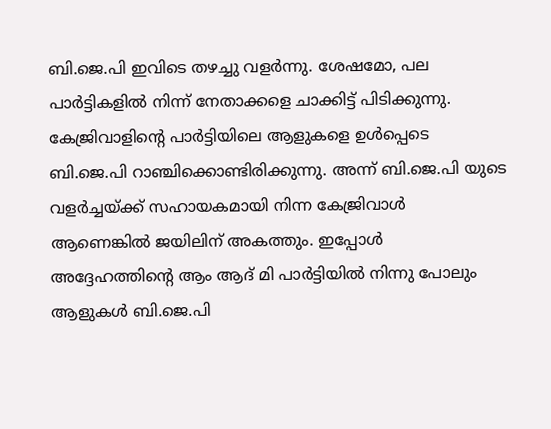ബി.ജെ.പി ഇവിടെ തഴച്ചു വളർന്നു. ശേഷമോ, പല പാർട്ടികളിൽ നിന്ന് നേതാക്കളെ ചാക്കിട്ട് പിടിക്കുന്നു.
കേജ്രിവാളിൻ്റെ പാർട്ടിയിലെ ആളുകളെ ഉൾപ്പെടെ ബി.ജെ.പി റാഞ്ചിക്കൊണ്ടിരിക്കുന്നു. അന്ന് ബി.ജെ.പി യുടെ വളർച്ചയ്ക്ക് സഹായകമായി നിന്ന കേജ്രിവാൾ ആണെങ്കിൽ ജയിലിന് അകത്തും. ഇപ്പോൾ അദ്ദേഹത്തിൻ്റെ ആം ആദ് മി പാർട്ടിയിൽ നിന്നു പോലും ആളുകൾ ബി.ജെ.പി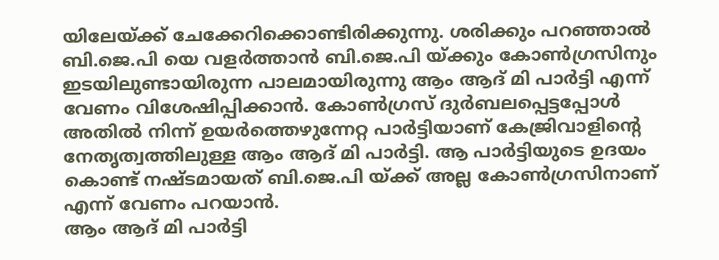യിലേയ്ക്ക് ചേക്കേറിക്കൊണ്ടിരിക്കുന്നു. ശരിക്കും പറഞ്ഞാൽ ബി.ജെ.പി യെ വളർത്താൻ ബി.ജെ.പി യ്ക്കും കോൺഗ്രസിനും ഇടയിലുണ്ടായിരുന്ന പാലമായിരുന്നു ആം ആദ് മി പാർട്ടി എന്ന് വേണം വിശേഷിപ്പിക്കാൻ. കോൺഗ്രസ് ദുർബലപ്പെട്ടപ്പോൾ അതിൽ നിന്ന് ഉയർത്തെഴുന്നേറ്റ പാർട്ടിയാണ് കേജ്രിവാളിൻ്റെ നേതൃത്വത്തിലുള്ള ആം ആദ് മി പാർട്ടി. ആ പാർട്ടിയുടെ ഉദയം കൊണ്ട് നഷ്ടമായത് ബി.ജെ.പി യ്ക്ക് അല്ല കോൺഗ്രസിനാണ് എന്ന് വേണം പറയാൻ.
ആം ആദ് മി പാർട്ടി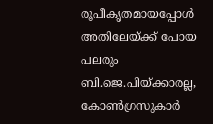രൂപീകൃതമായപ്പോൾ അതിലേയ്ക്ക് പോയ പലരും ബി.ജെ.പിയ്ക്കാരല്ല, കോൺഗ്രസുകാർ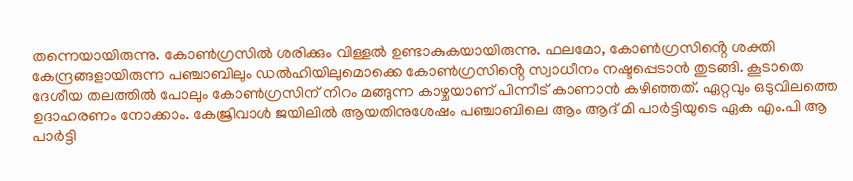തന്നെയായിരുന്നു. കോൺഗ്രസിൽ ശരിക്കും വിള്ളൽ ഉണ്ടാകുകയായിരുന്നു. ഫലമോ, കോൺഗ്രസിൻ്റെ ശക്തി കേന്ദ്രങ്ങളായിരുന്ന പഞ്ചാബിലും ഡൽഹിയിലുമൊക്കെ കോൺഗ്രസിൻ്റെ സ്വാധീനം നഷ്ടപ്പെടാൻ തുടങ്ങി. കൂടാതെ ദേശീയ തലത്തിൽ പോലും കോൺഗ്രസിന് നിറം മങ്ങുന്ന കാഴ്ചയാണ് പിന്നീട് കാണാൻ കഴിഞ്ഞത്. ഏറ്റവും ഒടുവിലത്തെ ഉദാഹരണം നോക്കാം. കേജ്രിവാൾ ജയിലിൽ ആയതിനുശേഷം പഞ്ചാബിലെ ആം ആദ് മി പാർട്ടിയുടെ ഏക എം.പി ആ പാർട്ടി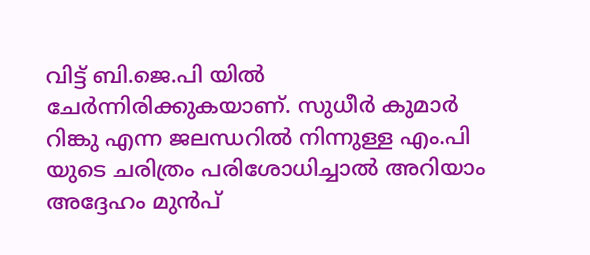വിട്ട് ബി.ജെ.പി യിൽ ചേർന്നിരിക്കുകയാണ്. സുധീർ കുമാർ റിങ്കു എന്ന ജലന്ധറിൽ നിന്നുള്ള എം.പി യുടെ ചരിത്രം പരിശോധിച്ചാൽ അറിയാം അദ്ദേഹം മുൻപ്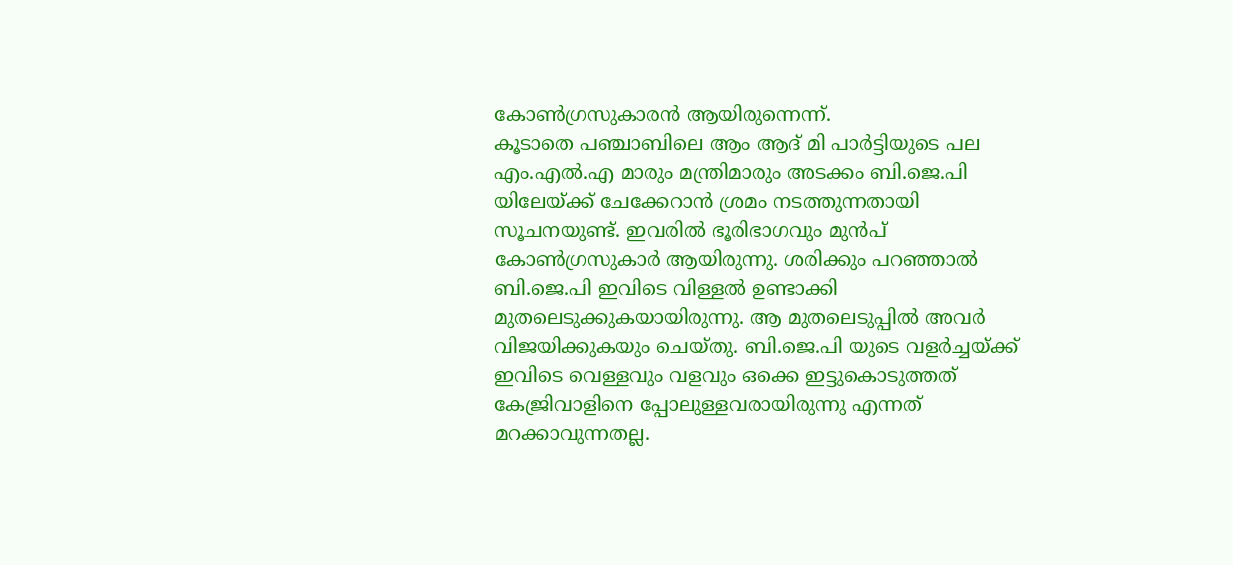കോൺഗ്രസുകാരൻ ആയിരുന്നെന്ന്.
കൂടാതെ പഞ്ചാബിലെ ആം ആദ് മി പാർട്ടിയുടെ പല എം.എൽ.എ മാരും മന്ത്രിമാരും അടക്കം ബി.ജെ.പി യിലേയ്ക്ക് ചേക്കേറാൻ ശ്രമം നടത്തുന്നതായി സൂചനയുണ്ട്. ഇവരിൽ ഭൂരിഭാഗവും മുൻപ് കോൺഗ്രസുകാർ ആയിരുന്നു. ശരിക്കും പറഞ്ഞാൽ ബി.ജെ.പി ഇവിടെ വിള്ളൽ ഉണ്ടാക്കി മുതലെടുക്കുകയായിരുന്നു. ആ മുതലെടുപ്പിൽ അവർ വിജയിക്കുകയും ചെയ്തു. ബി.ജെ.പി യുടെ വളർച്ചയ്ക്ക് ഇവിടെ വെള്ളവും വളവും ഒക്കെ ഇട്ടുകൊടുത്തത് കേജ്രിവാളിനെ പ്പോലുള്ളവരായിരുന്നു എന്നത് മറക്കാവുന്നതല്ല.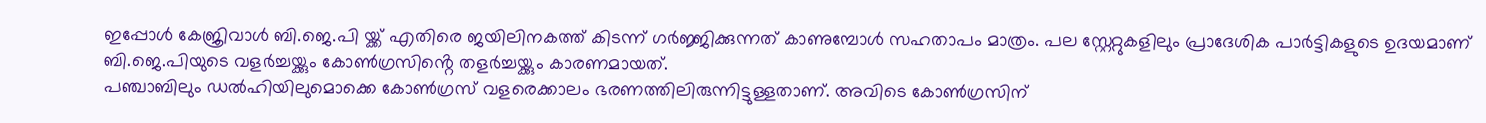ഇപ്പോൾ കേജ്രിവാൾ ബി.ജെ.പി യ്ക്ക് എതിരെ ജയിലിനകത്ത് കിടന്ന് ഗർജ്ജിക്കുന്നത് കാണുമ്പോൾ സഹതാപം മാത്രം. പല സ്റ്റേറ്റുകളിലും പ്രാദേശിക പാർട്ടികളുടെ ഉദയമാണ് ബി.ജെ.പിയുടെ വളർച്ചയ്ക്കും കോൺഗ്രസിൻ്റെ തളർച്ചയ്ക്കും കാരണമായത്.
പഞ്ചാബിലും ഡൽഹിയിലുമൊക്കെ കോൺഗ്രസ് വളരെക്കാലം ഭരണത്തിലിരുന്നിട്ടുള്ളതാണ്. അവിടെ കോൺഗ്രസിന്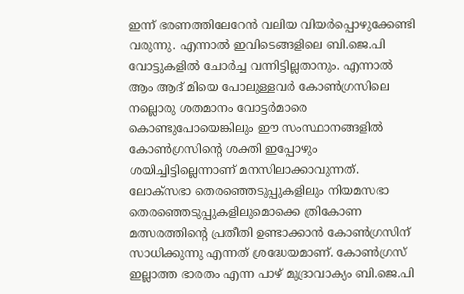ഇന്ന് ഭരണത്തിലേറേൻ വലിയ വിയർപ്പൊഴുക്കേണ്ടി വരുന്നു. എന്നാൽ ഇവിടെങ്ങളിലെ ബി.ജെ.പി വോട്ടുകളിൽ ചോർച്ച വന്നിട്ടില്ലതാനും. എന്നാൽ ആം ആദ് മിയെ പോലുള്ളവർ കോൺഗ്രസിലെ നല്ലൊരു ശതമാനം വോട്ടർമാരെ കൊണ്ടുപോയെങ്കിലും ഈ സംസ്ഥാനങ്ങളിൽ കോൺഗ്രസിൻ്റെ ശക്തി ഇപ്പോഴും ശയിച്ചിട്ടില്ലെന്നാണ് മനസിലാക്കാവുന്നത്.
ലോക്സഭാ തെരഞ്ഞെടുപ്പുകളിലും നിയമസഭാ തെരഞ്ഞെടുപ്പുകളിലുമൊക്കെ ത്രികോണ മത്സരത്തിൻ്റെ പ്രതീതി ഉണ്ടാക്കാൻ കോൺഗ്രസിന് സാധിക്കുന്നു എന്നത് ശ്രദ്ധേയമാണ്. കോൺഗ്രസ് ഇല്ലാത്ത ഭാരതം എന്ന പാഴ് മുദ്രാവാക്യം ബി.ജെ.പി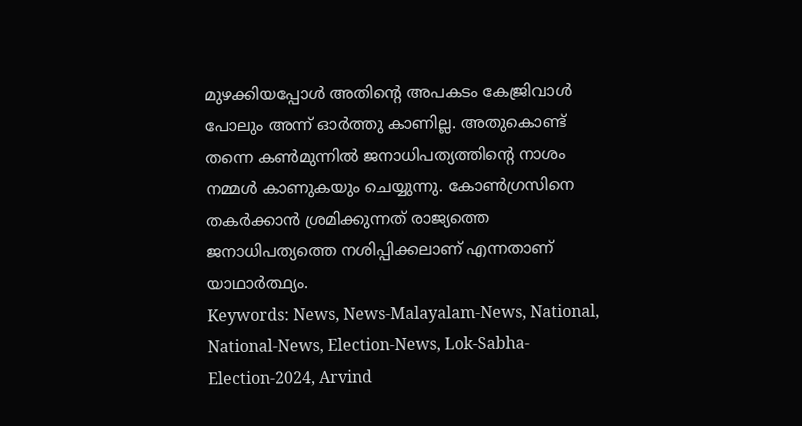മുഴക്കിയപ്പോൾ അതിൻ്റെ അപകടം കേജ്രിവാൾ പോലും അന്ന് ഓർത്തു കാണില്ല. അതുകൊണ്ട് തന്നെ കൺമുന്നിൽ ജനാധിപത്യത്തിൻ്റെ നാശം നമ്മൾ കാണുകയും ചെയ്യുന്നു. കോൺഗ്രസിനെ തകർക്കാൻ ശ്രമിക്കുന്നത് രാജ്യത്തെ ജനാധിപത്യത്തെ നശിപ്പിക്കലാണ് എന്നതാണ് യാഥാർത്ഥ്യം.
Keywords: News, News-Malayalam-News, National, National-News, Election-News, Lok-Sabha-Election-2024, Arvind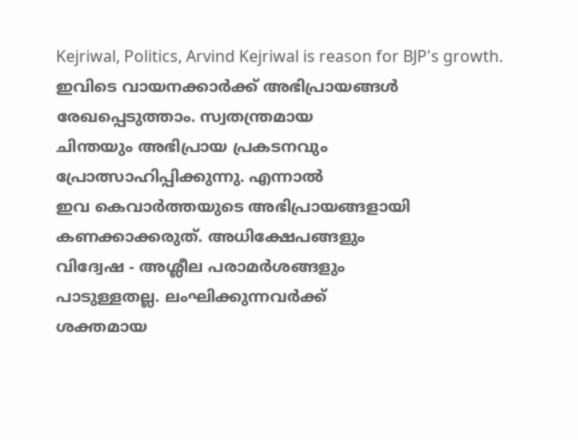Kejriwal, Politics, Arvind Kejriwal is reason for BJP's growth.
ഇവിടെ വായനക്കാർക്ക് അഭിപ്രായങ്ങൾ
രേഖപ്പെടുത്താം. സ്വതന്ത്രമായ
ചിന്തയും അഭിപ്രായ പ്രകടനവും
പ്രോത്സാഹിപ്പിക്കുന്നു. എന്നാൽ
ഇവ കെവാർത്തയുടെ അഭിപ്രായങ്ങളായി
കണക്കാക്കരുത്. അധിക്ഷേപങ്ങളും
വിദ്വേഷ - അശ്ലീല പരാമർശങ്ങളും
പാടുള്ളതല്ല. ലംഘിക്കുന്നവർക്ക്
ശക്തമായ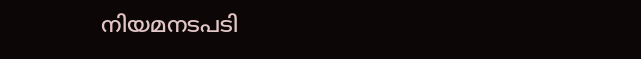നിയമനടപടി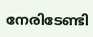നേരിടേണ്ടി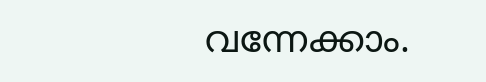വന്നേക്കാം.